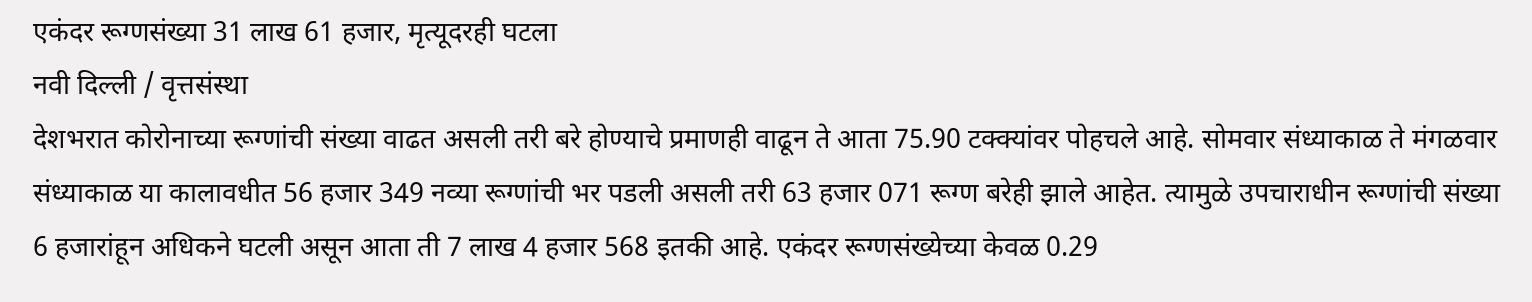एकंदर रूग्णसंख्या 31 लाख 61 हजार, मृत्यूदरही घटला
नवी दिल्ली / वृत्तसंस्था
देशभरात कोरोनाच्या रूग्णांची संख्या वाढत असली तरी बरे होण्याचे प्रमाणही वाढून ते आता 75.90 टक्क्यांवर पोहचले आहे. सोमवार संध्याकाळ ते मंगळवार संध्याकाळ या कालावधीत 56 हजार 349 नव्या रूग्णांची भर पडली असली तरी 63 हजार 071 रूग्ण बरेही झाले आहेत. त्यामुळे उपचाराधीन रूग्णांची संख्या 6 हजारांहून अधिकने घटली असून आता ती 7 लाख 4 हजार 568 इतकी आहे. एकंदर रूग्णसंख्येच्या केवळ 0.29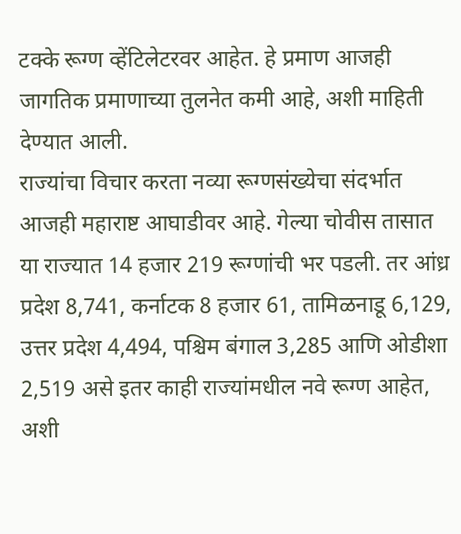टक्के रूग्ण व्हेंटिलेटरवर आहेत. हे प्रमाण आजही जागतिक प्रमाणाच्या तुलनेत कमी आहे, अशी माहिती देण्यात आली.
राज्यांचा विचार करता नव्या रूग्णसंख्येचा संदर्भात आजही महाराष्ट आघाडीवर आहे. गेल्या चोवीस तासात या राज्यात 14 हजार 219 रूग्णांची भर पडली. तर आंध्र प्रदेश 8,741, कर्नाटक 8 हजार 61, तामिळनाडू 6,129, उत्तर प्रदेश 4,494, पश्चिम बंगाल 3,285 आणि ओडीशा 2,519 असे इतर काही राज्यांमधील नवे रूग्ण आहेत, अशी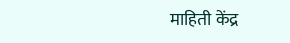माहिती केंद्र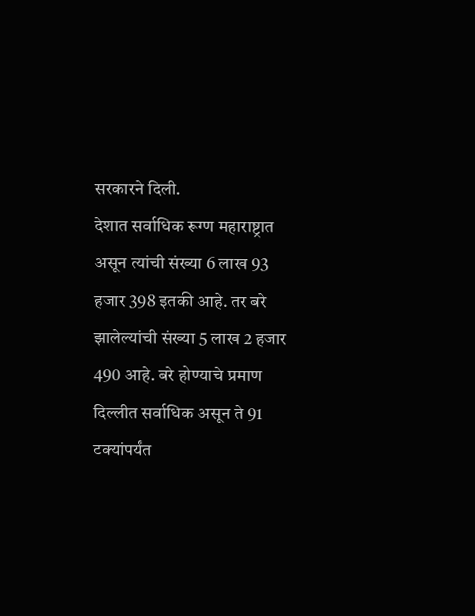सरकारने दिली.
देशात सर्वाधिक रूग्ण महाराष्ट्रात असून त्यांची संख्या 6 लाख 93 हजार 398 इतकी आहे. तर बरे झालेल्यांची संख्या 5 लाख 2 हजार 490 आहे. बरे होण्याचे प्रमाण दिल्लीत सर्वाधिक असून ते 91 टक्यांपर्यंत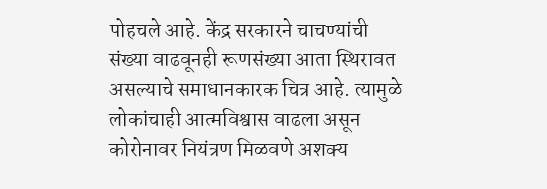पोहचले आहे. केंद्र सरकारने चाचण्यांची संख्या वाढवूनही रूणसंख्या आता स्थिरावत असल्याचे समाधानकारक चित्र आहे. त्यामुळे लोकांचाही आत्मविश्वास वाढला असून कोरोनावर नियंत्रण मिळवणे अशक्य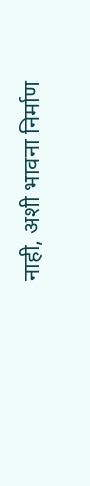नाही, अशी भावना निर्माण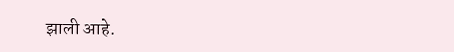झाली आहे.